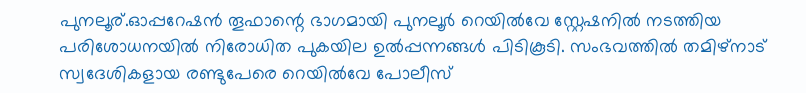പുനലൂര്.ഓപ്പറേഷൻ തൂഫാന്റെ ഭാഗമായി പുനലൂർ റെയിൽവേ സ്റ്റേഷനിൽ നടത്തിയ പരിശോധനയിൽ നിരോധിത പുകയില ഉൽപ്പന്നങ്ങൾ പിടികൂടി. സംഭവത്തിൽ തമിഴ്നാട് സ്വദേശികളായ രണ്ടുപേരെ റെയിൽവേ പോലീസ്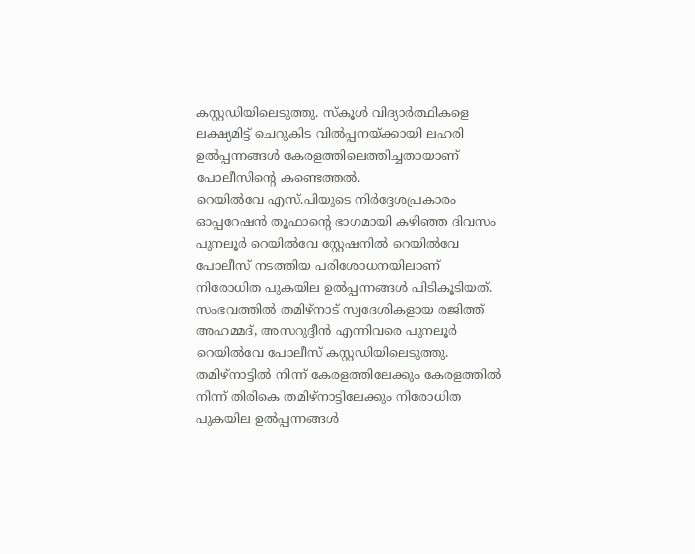കസ്റ്റഡിയിലെടുത്തു. സ്കൂൾ വിദ്യാർത്ഥികളെ ലക്ഷ്യമിട്ട് ചെറുകിട വിൽപ്പനയ്ക്കായി ലഹരി ഉൽപ്പന്നങ്ങൾ കേരളത്തിലെത്തിച്ചതായാണ് പോലീസിന്റെ കണ്ടെത്തൽ.
റെയിൽവേ എസ്.പിയുടെ നിർദ്ദേശപ്രകാരം ഓപ്പറേഷൻ തൂഫാന്റെ ഭാഗമായി കഴിഞ്ഞ ദിവസം പുനലൂർ റെയിൽവേ സ്റ്റേഷനിൽ റെയിൽവേ പോലീസ് നടത്തിയ പരിശോധനയിലാണ് നിരോധിത പുകയില ഉൽപ്പന്നങ്ങൾ പിടികൂടിയത്.
സംഭവത്തിൽ തമിഴ്നാട് സ്വദേശികളായ രജിത്ത് അഹമ്മദ്, അസറുദ്ദീൻ എന്നിവരെ പുനലൂർ റെയിൽവേ പോലീസ് കസ്റ്റഡിയിലെടുത്തു. തമിഴ്നാട്ടിൽ നിന്ന് കേരളത്തിലേക്കും കേരളത്തിൽ നിന്ന് തിരികെ തമിഴ്നാട്ടിലേക്കും നിരോധിത പുകയില ഉൽപ്പന്നങ്ങൾ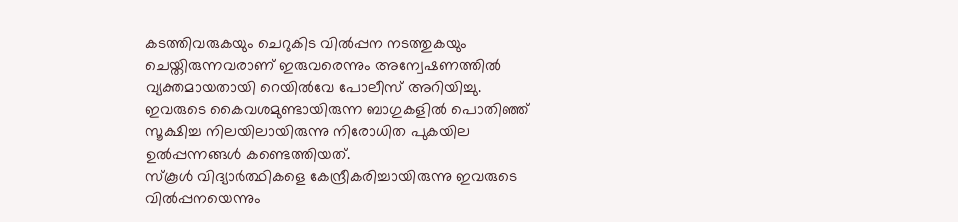കടത്തിവരുകയും ചെറുകിട വിൽപ്പന നടത്തുകയും ചെയ്തിരുന്നവരാണ് ഇരുവരെന്നും അന്വേഷണത്തിൽ വ്യക്തമായതായി റെയിൽവേ പോലീസ് അറിയിച്ചു.
ഇവരുടെ കൈവശമുണ്ടായിരുന്ന ബാഗുകളിൽ പൊതിഞ്ഞ് സൂക്ഷിച്ച നിലയിലായിരുന്നു നിരോധിത പുകയില ഉൽപ്പന്നങ്ങൾ കണ്ടെത്തിയത്.
സ്കൂൾ വിദ്യാർത്ഥികളെ കേന്ദ്രീകരിച്ചായിരുന്നു ഇവരുടെ വിൽപ്പനയെന്നും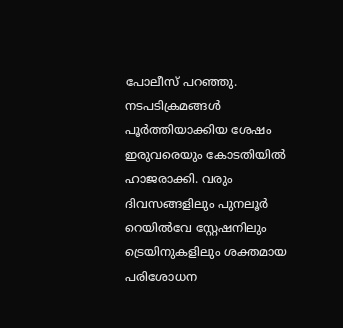പോലീസ് പറഞ്ഞു.
നടപടിക്രമങ്ങൾ പൂർത്തിയാക്കിയ ശേഷം ഇരുവരെയും കോടതിയിൽ ഹാജരാക്കി. വരും ദിവസങ്ങളിലും പുനലൂർ റെയിൽവേ സ്റ്റേഷനിലും ട്രെയിനുകളിലും ശക്തമായ പരിശോധന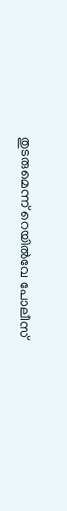തുടരുമെന്ന് റെയിൽവേ പോലീസ്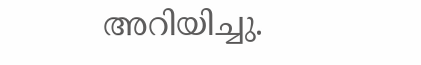അറിയിച്ചു.